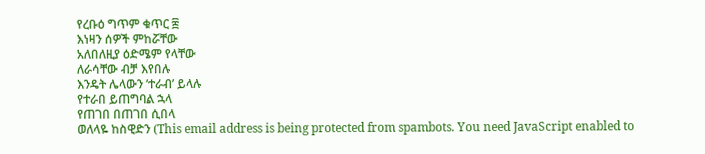የረቡዕ ግጥም ቁጥር ፰
እነዛን ሰዎች ምከሯቸው
አለበለዚያ ዕድሜም የላቸው
ለራሳቸው ብቻ እየበሉ
እንዴት ሌላውን ’ተራብ’ ይላሉ
የተራበ ይጠግባል ኋላ
የጠገበ በጠገበ ሲበላ
ወለላዬ ከስዊድን (This email address is being protected from spambots. You need JavaScript enabled to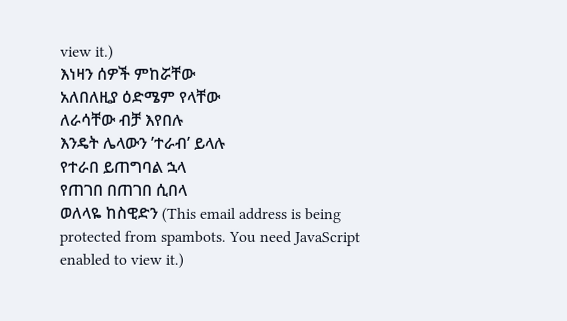view it.)
እነዛን ሰዎች ምከሯቸው
አለበለዚያ ዕድሜም የላቸው
ለራሳቸው ብቻ እየበሉ
እንዴት ሌላውን ’ተራብ’ ይላሉ
የተራበ ይጠግባል ኋላ
የጠገበ በጠገበ ሲበላ
ወለላዬ ከስዊድን (This email address is being protected from spambots. You need JavaScript enabled to view it.)